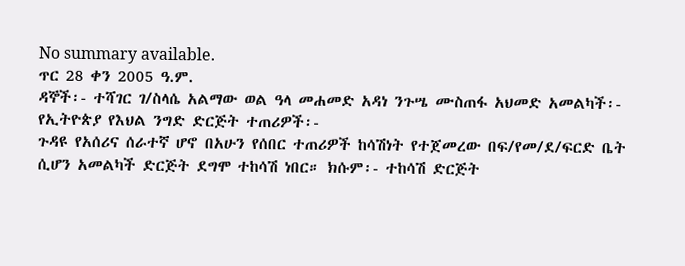No summary available.
ጥር 28 ቀን 2005 ዓ.ም.
ዳኞች፡- ተሻገር ገ/ስላሴ አልማው ወል ዓላ መሐመድ አዳነ ንጉሤ ሙስጠፋ አህመድ አመልካች፡- የኢትዮጵያ የእህል ንግድ ድርጅት ተጠሪዎች፡-
ጉዳዩ የአሰሪና ሰራተኛ ሆኖ በአሁን የሰበር ተጠሪዎች ከሳሽነት የተጀመረው በፍ/የመ/ደ/ፍርድ ቤት ሲሆን አመልካች ድርጅት ደግሞ ተከሳሽ ነበር። ክሱም፡- ተከሳሽ ድርጅት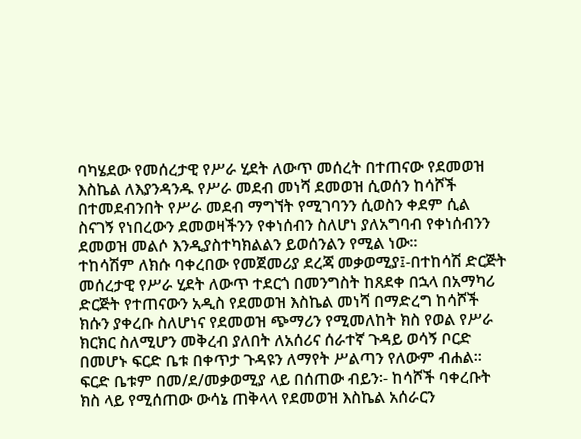ባካሄደው የመሰረታዊ የሥራ ሂደት ለውጥ መሰረት በተጠናው የደመወዝ እስኬል ለእያንዳንዱ የሥራ መደብ መነሻ ደመወዝ ሲወሰን ከሳሾች በተመደብንበት የሥራ መደብ ማግኘት የሚገባንን ሲወስን ቀደም ሲል ስናገኝ የነበረውን ደመወዛችንን የቀነሰብን ስለሆነ ያለአግባብ የቀነሰብንን ደመወዝ መልሶ እንዲያስተካክልልን ይወሰንልን የሚል ነው።
ተከሳሽም ለክሱ ባቀረበው የመጀመሪያ ደረጃ መቃወሚያ፤-በተከሳሽ ድርጅት መሰረታዊ የሥራ ሂደት ለውጥ ተደርጎ በመንግስት ከጸደቀ በኋላ በአማካሪ ድርጅት የተጠናውን አዲስ የደመወዝ እስኬል መነሻ በማድረግ ከሳሾች ክሱን ያቀረቡ ስለሆነና የደመወዝ ጭማሪን የሚመለከት ክስ የወል የሥራ ክርክር ስለሚሆን መቅረብ ያለበት ለአሰሪና ሰራተኛ ጉዳይ ወሳኝ ቦርድ በመሆኑ ፍርድ ቤቱ በቀጥታ ጉዳዩን ለማየት ሥልጣን የለውም ብሐል።
ፍርድ ቤቱም በመ/ደ/መቃወሚያ ላይ በሰጠው ብይን፡- ከሳሾች ባቀረቡት ክስ ላይ የሚሰጠው ውሳኔ ጠቅላላ የደመወዝ እስኬል አሰራርን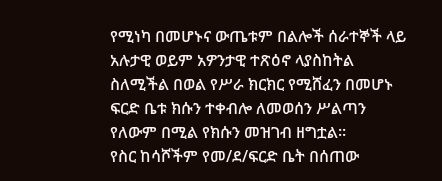የሚነካ በመሆኑና ውጤቱም በልሎች ሰራተኞች ላይ አሉታዊ ወይም አዎንታዊ ተጽዕኖ ላያስከትል ስለሚችል በወል የሥራ ክርክር የሚሸፈን በመሆኑ ፍርድ ቤቱ ክሱን ተቀብሎ ለመወሰን ሥልጣን የለውም በሚል የክሱን መዝገብ ዘግቷል።
የስር ከሳሾችም የመ/ደ/ፍርድ ቤት በሰጠው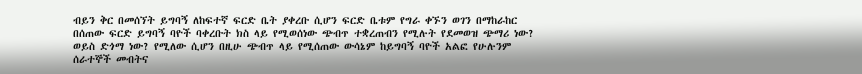ብይን ቅር በመሰኘት ይግባኝ ለከፍተኛ ፍርድ ቤት ያቀረቡ ሲሆን ፍርድ ቤቱም የግራ ቀኙን ወገን በማከራከር በሰጠው ፍርድ ይግባኝ ባዮች ባቀረቡት ክስ ላይ የሚወሰነው ጭብጥ ተቋረጠብን የሚሉት የደመወዝ ጭማሪ ነው? ወይስ ድጎማ ነው? የሚለው ሲሆን በዚሁ ጭብጥ ላይ የሚሰጠው ውሳኔም ከይግባኝ ባዮች አልፎ የሁሉንም ሰራተኞች መብትና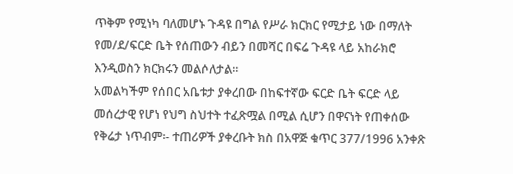ጥቅም የሚነካ ባለመሆኑ ጉዳዩ በግል የሥራ ክርክር የሚታይ ነው በማለት የመ/ደ/ፍርድ ቤት የሰጠውን ብይን በመሻር በፍሬ ጉዳዩ ላይ አከራክሮ እንዲወስን ክርክሩን መልሶለታል።
አመልካችም የሰበር አቤቱታ ያቀረበው በከፍተኛው ፍርድ ቤት ፍርድ ላይ መሰረታዊ የሆነ የህግ ስህተት ተፈጽሟል በሚል ሲሆን በዋናነት የጠቀሰው የቅሬታ ነጥብም፡- ተጠሪዎች ያቀረቡት ክስ በአዋጅ ቁጥር 377/1996 አንቀጽ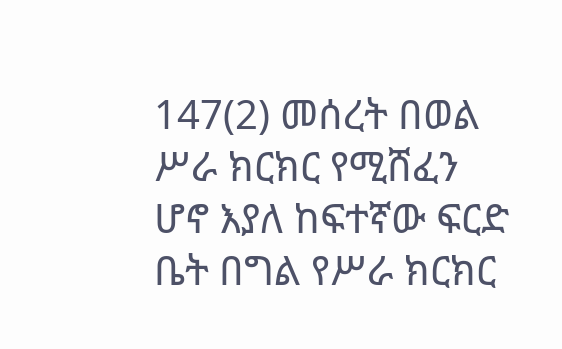147(2) መሰረት በወል ሥራ ክርክር የሚሸፈን ሆኖ እያለ ከፍተኛው ፍርድ ቤት በግል የሥራ ክርክር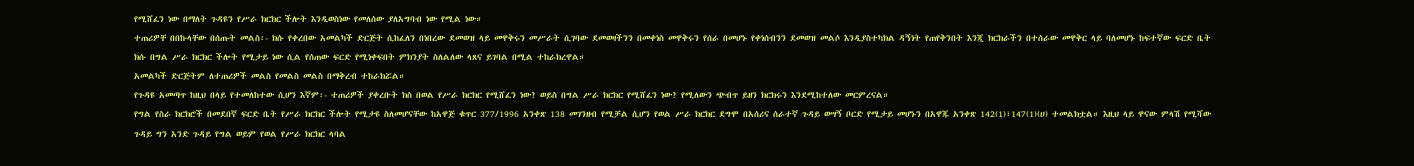የሚሸፈን ነው በማለት ጉዳዩን የሥራ ክርክር ችሎት እንዲወስነው የመለሰው ያለአግባብ ነው የሚል ነው።
ተጠሪዎቸ በበኩላቸው በሰጡት መልስ፡- ክሱ የቀረበው አመልካች ድርጅት ሲከፈለን በነበረው ደመወዝ ላይ መዋቅሩን መሥራት ሲገባው ደመወዛችንን በመቀነስ መዋቅሩን የሰራ በመሆኑ የቀነሰብንን ደመወዝ መልሶ እንዲያስተካክል ዳኝነት የጠየቅንበት እንጂ ክርክራችን በተሰራው መዋቅር ላይ ባለመሆኑ ከፍተኛው ፍርድ ቤት ክሱ በግል ሥራ ክርክር ችሎት የሚታይ ነው ሲል የሰጠው ፍርድ የሚነቀፍበት ምክንያት ስለልለው ላጸና ይገባል በሚል ተከራክረዋል።
አመልካች ድርጅትም ለተጠሪዎች መልስ የመልስ መልስ በማቅረብ ተከራክሯል።
የጉዳዩ አመጣጥ ከዚህ በላይ የተመለከተው ሲሆን እኛም፡- ተጠሪዎች ያቀረቡት ክስ በወል የሥራ ክርክር የሚሸፈን ነው? ወይስ በግል ሥራ ክርክር የሚሸፈን ነው? የሚለውን ጭብጥ ይዘን ክርክሩን እንደሚከተለው መርምረናል።
የግል የስራ ክርክሮች በመደበኛ ፍርድ ቤት የሥራ ክርክር ችሎት የሚታዩ ስለመሆናቸው ከአዋጅ ቁጥር 377/1996 አንቀጽ 138 መገንዘብ የሚቻል ሲሆን የወል ሥራ ክርክር ደግሞ በአሰሪና ሰራተኛ ጉዳይ ወሣኝ ቦርድ የሚታይ መሆኑን በአዋጁ አንቀጽ 142(1)፣147(1)(ሀ) ተመልክቷል። እዚህ ላይ ዋናው ምላሽ የሚሻው ጉዳይ ግን አንድ ጉዳይ የግል ወይም የወል የሥራ ክርክር ላባል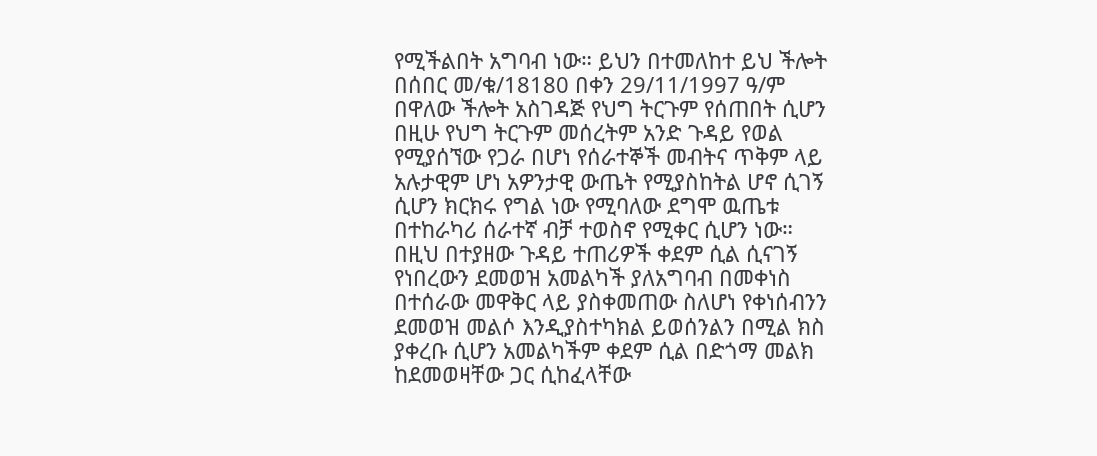የሚችልበት አግባብ ነው። ይህን በተመለከተ ይህ ችሎት በሰበር መ/ቁ/18180 በቀን 29/11/1997 ዓ/ም በዋለው ችሎት አስገዳጅ የህግ ትርጉም የሰጠበት ሲሆን በዚሁ የህግ ትርጉም መሰረትም አንድ ጉዳይ የወል የሚያሰኘው የጋራ በሆነ የሰራተኞች መብትና ጥቅም ላይ አሉታዊም ሆነ አዎንታዊ ውጤት የሚያስከትል ሆኖ ሲገኝ ሲሆን ክርክሩ የግል ነው የሚባለው ደግሞ ዉጤቱ በተከራካሪ ሰራተኛ ብቻ ተወስኖ የሚቀር ሲሆን ነው። በዚህ በተያዘው ጉዳይ ተጠሪዎች ቀደም ሲል ሲናገኝ የነበረውን ደመወዝ አመልካች ያለአግባብ በመቀነስ በተሰራው መዋቅር ላይ ያስቀመጠው ስለሆነ የቀነሰብንን ደመወዝ መልሶ እንዲያስተካክል ይወሰንልን በሚል ክስ ያቀረቡ ሲሆን አመልካችም ቀደም ሲል በድጎማ መልክ ከደመወዛቸው ጋር ሲከፈላቸው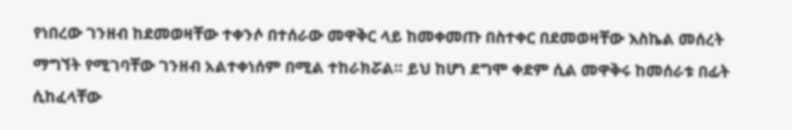የነበረው ገንዘብ ከደመወዛቸው ተቀንሶ በተሰራው መዋቅር ላይ ከመቀመጡ በስተቀር በደመወዛቸው እስኬል መሰረት ማግኘት የሚገባቸው ገንዘብ አልተቀነሰም በሚል ተከራክሯል። ይህ ከሆነ ደግሞ ቀደም ሲል መዋቅሩ ከመሰራቱ በፊት ሲከፈላቸው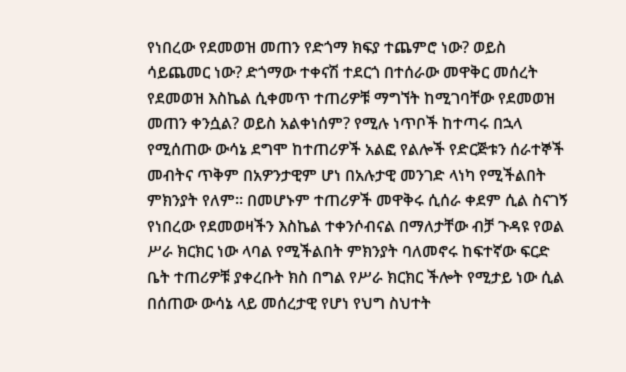የነበረው የደመወዝ መጠን የድጎማ ክፍያ ተጨምሮ ነው? ወይስ ሳይጨመር ነው? ድጎማው ተቀናሽ ተደርጎ በተሰራው መዋቅር መሰረት የደመወዝ እስኬል ሲቀመጥ ተጠሪዎቹ ማግኘት ከሚገባቸው የደመወዝ መጠን ቀንሷል? ወይስ አልቀነሰም? የሚሉ ነጥቦች ከተጣሩ በኋላ የሚሰጠው ውሳኔ ደግሞ ከተጠሪዎች አልፎ የልሎች የድርጅቱን ሰራተኞች መብትና ጥቅም በአዎንታዊም ሆነ በአሉታዊ መንገድ ላነካ የሚችልበት ምክንያት የለም። በመሆኑም ተጠሪዎች መዋቅሩ ሲሰራ ቀደም ሲል ስናገኝ የነበረው የደመወዛችን እስኬል ተቀንሶብናል በማለታቸው ብቻ ጉዳዩ የወል ሥራ ክርክር ነው ላባል የሚችልበት ምክንያት ባለመኖሩ ከፍተኛው ፍርድ ቤት ተጠሪዎቹ ያቀረቡት ክስ በግል የሥራ ክርክር ችሎት የሚታይ ነው ሲል በሰጠው ውሳኔ ላይ መሰረታዊ የሆነ የህግ ስህተት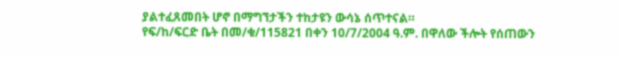ያልተፈጸመበት ሆኖ በማግኘታችን ተከታዩን ውሳኔ ሰጥተናል።
የፍ/ከ/ፍርድ ቤት በመ/ቁ/115821 በቀን 10/7/2004 ዓ.ም. በዋለው ችሎት የሰጠውን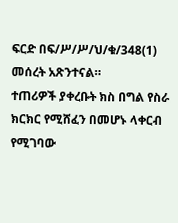ፍርድ በፍ/ሥ/ሥ/ህ/ቁ/348(1) መሰረት አጽንተናል።
ተጠሪዎች ያቀረቡት ክስ በግል የስራ ክርክር የሚሸፈን በመሆኑ ላቀርብ የሚገባው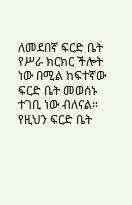ለመደበኛ ፍርድ ቤት የሥራ ክርክር ችሎት ነው በሚል ከፍተኛው ፍርድ ቤት መወሰኑ ተገቢ ነው ብለናል።
የዚህን ፍርድ ቤት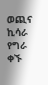ወጪና ኪሳራ የግራ ቀኙ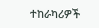ተከራካሪዎች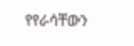የየራሳቸውን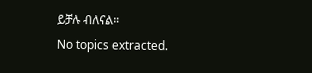ይቻሉ ብለናል።
No topics extracted.